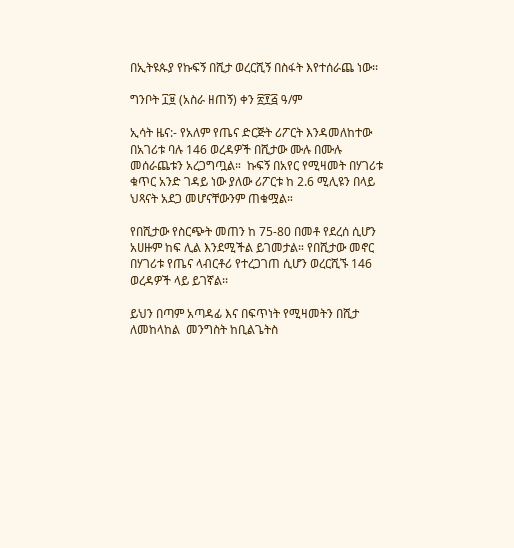በኢትዩጱያ የኩፍኝ በሺታ ወረርሺኝ በስፋት እየተሰራጨ ነው፡፡

ግንቦት ፲፱ (አስራ ዘጠኝ) ቀን ፳፻፭ ዓ/ም

ኢሳት ዜና:- የአለም የጤና ድርጅት ሪፖርት እንዳመለከተው በአገሪቱ ባሉ 146 ወረዳዎች በሺታው ሙሉ በሙሉ መሰራጨቱን አረጋግጧል።  ኩፍኝ በአየር የሚዛመት በሃገሪቱ ቁጥር አንድ ገዳይ ነው ያለው ሪፖርቱ ከ 2.6 ሚሊዩን በላይ ህጻናት አደጋ መሆናቸውንም ጠቁሟል።

የበሺታው የስርጭት መጠን ከ 75-80 በመቶ የደረሰ ሲሆን አሀዙም ከፍ ሊል እንደሚችል ይገመታል። የበሺታው መኖር በሃገሪቱ የጤና ላብርቶሪ የተረጋገጠ ሲሆን ወረርሺኙ 146 ወረዳዎች ላይ ይገኛል፡፡

ይህን በጣም አጣዳፊ እና በፍጥነት የሚዛመትን በሺታ ለመከላከል  መንግስት ከቢልጌትስ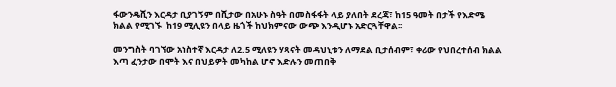ፋውንዴሺን እርዳታ ቢያገኝም በሺታው በአሁኑ ስዓት በመስፋፋት ላይ ያለበት ደረጃ፣ ከ15 ዓመት በታች የእድሜ ክልል የሚገኙ  ከ19 ሚሊዩን በላይ ዜጎች ከህክምናው ውጭ እንዲሆኑ አድርጓቸዋል፡፡

መንግስት ባገኘው አነስተኛ እርዳታ ለ2.5 ሚለዩን ሃጻናት መዳህኒቱን ለማደል ቢታሰብም፣ ቀሪው የህበረተሰብ ክልል እጣ ፈንታው በሞት እና በህይዎት መካከል ሆኖ እድሉን መጠበቅ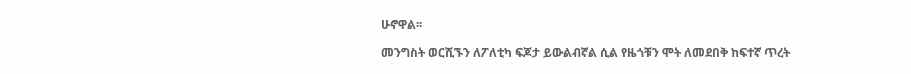ሁኖዋል፡፡

መንግስት ወርሺኙን ለፖለቲካ ፍጆታ ይውልብኛል ሲል የዜጎቹን ሞት ለመደበቅ ከፍተኛ ጥረት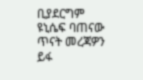ቢያደርግም ዩኒሴፍ ባጠናው ጥናት መረጃዎን ይፋ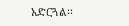አድርጓል፡፡